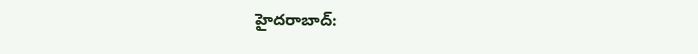హైదరాబాద్: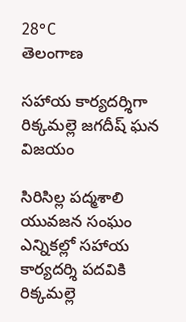28°C
తెలంగాణ

సహాయ కార్యదర్శిగా రిక్కమల్లె జగదీష్ ఘన విజయం

సిరిసిల్ల పద్మశాలి యువజన సంఘం ఎన్నికల్లో సహాయ కార్యదర్శి పదవికి రిక్కమల్లె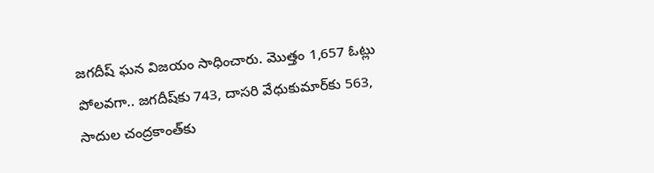జగదీష్ ఘన విజయం సాధించారు. మొత్తం 1,657 ఓట్లు పోలవగా.. జగదీష్‌కు 743, దాసరి వేధుకుమార్‌కు 563, సాదుల చంద్రకాంత్‌కు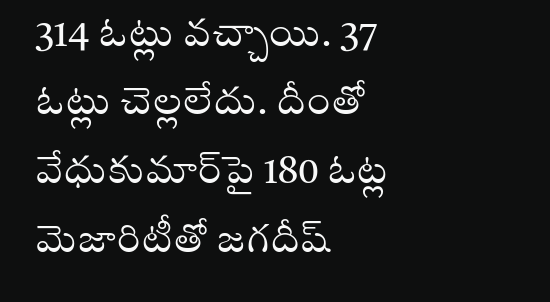314 ఓట్లు వచ్చాయి. 37 ఓట్లు చెల్లలేదు. దీంతో వేధుకుమార్‌పై 180 ఓట్ల మెజారిటీతో జగదీష్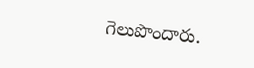గెలుపొందారు.